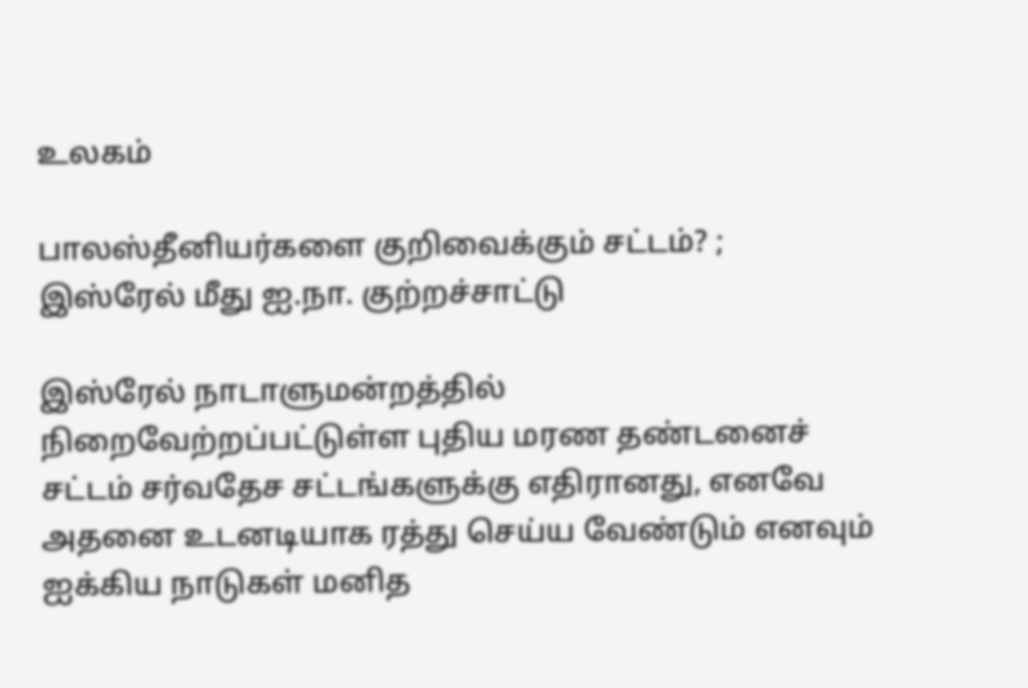உலகம்

பாலஸ்தீனியர்களை குறிவைக்கும் சட்டம்? ; இஸ்ரேல் மீது ஐ.நா. குற்றச்சாட்டு

இஸ்ரேல் நாடாளுமன்றத்தில் நிறைவேற்றப்பட்டுள்ள புதிய மரண தண்டனைச் சட்டம் சர்வதேச சட்டங்களுக்கு எதிரானது, எனவே அதனை உடனடியாக ரத்து செய்ய வேண்டும் எனவும் ஐக்கிய நாடுகள் மனித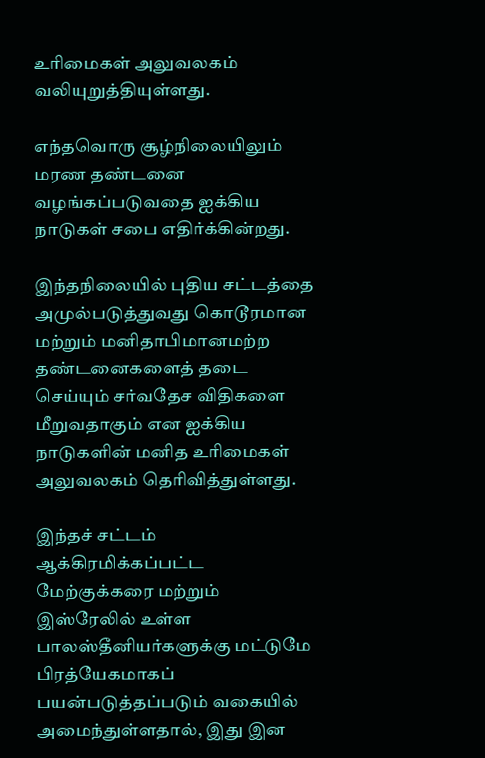உரிமைகள் அலுவலகம் வலியுறுத்தியுள்ளது.

எந்தவொரு சூழ்நிலையிலும் மரண தண்டனை வழங்கப்படுவதை ஐக்கிய நாடுகள் சபை எதிர்க்கின்றது.

இந்தநிலையில் புதிய சட்டத்தை அமுல்படுத்துவது கொடூரமான மற்றும் மனிதாபிமானமற்ற தண்டனைகளைத் தடை செய்யும் சர்வதேச விதிகளை மீறுவதாகும் என ஐக்கிய நாடுகளின் மனித உரிமைகள் அலுவலகம் தெரிவித்துள்ளது.

இந்தச் சட்டம் ஆக்கிரமிக்கப்பட்ட மேற்குக்கரை மற்றும் இஸ்ரேலில் உள்ள பாலஸ்தீனியர்களுக்கு மட்டுமே பிரத்யேகமாகப் பயன்படுத்தப்படும் வகையில் அமைந்துள்ளதால், இது இன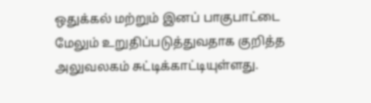ஒதுக்கல் மற்றும் இனப் பாகுபாட்டை மேலும் உறுதிப்படுத்துவதாக குறித்த அலுவலகம் சுட்டிக்காட்டியுள்ளது.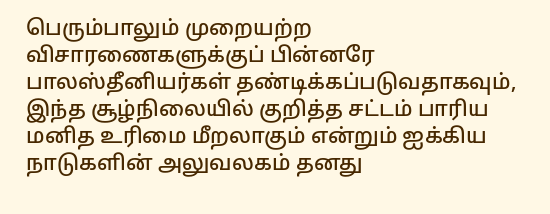பெரும்பாலும் முறையற்ற விசாரணைகளுக்குப் பின்னரே பாலஸ்தீனியர்கள் தண்டிக்கப்படுவதாகவும், இந்த சூழ்நிலையில் குறித்த சட்டம் பாரிய மனித உரிமை மீறலாகும் என்றும் ஐக்கிய நாடுகளின் அலுவலகம் தனது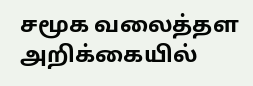சமூக வலைத்தள அறிக்கையில்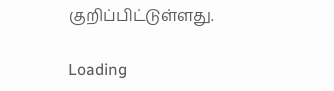குறிப்பிட்டுள்ளது.

Loading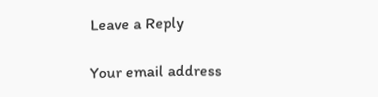Leave a Reply

Your email address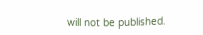will not be published.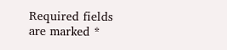Required fields are marked *